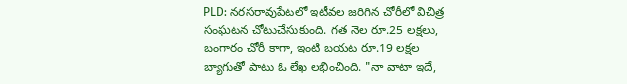PLD: నరసరావుపేటలో ఇటీవల జరిగిన చోరీలో విచిత్ర సంఘటన చోటుచేసుకుంది. గత నెల రూ.25 లక్షలు, బంగారం చోరీ కాగా, ఇంటి బయట రూ.19 లక్షల బ్యాగుతో పాటు ఓ లేఖ లభించింది. "నా వాటా ఇదే,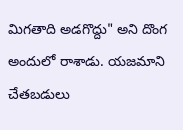మిగతాది అడగొద్దు" అని దొంగ అందులో రాశాడు. యజమాని చేతబడులు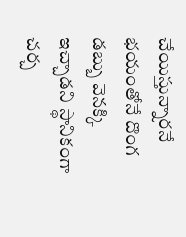చేయిస్తున్నారనే భయంతోనే దొంగ డబ్బు వెనక్కి ఇచ్చాడని స్థానికంగా చర్చ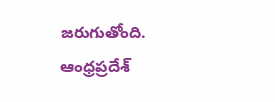జరుగుతోంది.
ఆంధ్రప్రదేశ్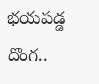భయపడ్డ దొంగ..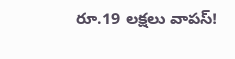రూ.19 లక్షలు వాపస్!